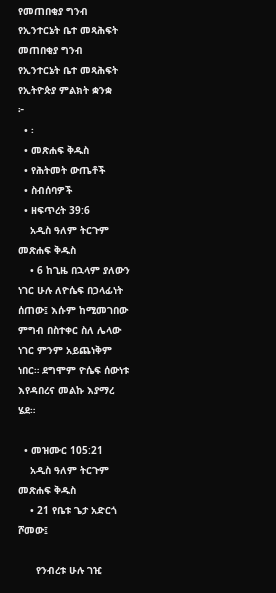የመጠበቂያ ግንብ የኢንተርኔት ቤተ መጻሕፍት
መጠበቂያ ግንብ
የኢንተርኔት ቤተ መጻሕፍት
የኢትዮጵያ ምልክት ቋንቋ
፦
  • ፡
  • መጽሐፍ ቅዱስ
  • የሕትመት ውጤቶች
  • ስብሰባዎች
  • ዘፍጥረት 39:6
    አዲስ ዓለም ትርጉም መጽሐፍ ቅዱስ
    • 6 ከጊዜ በኋላም ያለውን ነገር ሁሉ ለዮሴፍ በኃላፊነት ሰጠው፤ እሱም ከሚመገበው ምግብ በስተቀር ስለ ሌላው ነገር ምንም አይጨነቅም ነበር። ደግሞም ዮሴፍ ሰውነቱ እየዳበረና መልኩ እያማረ ሄደ።

  • መዝሙር 105:21
    አዲስ ዓለም ትርጉም መጽሐፍ ቅዱስ
    • 21 የቤቱ ጌታ አድርጎ ሾመው፤

      የንብረቱ ሁሉ ገዢ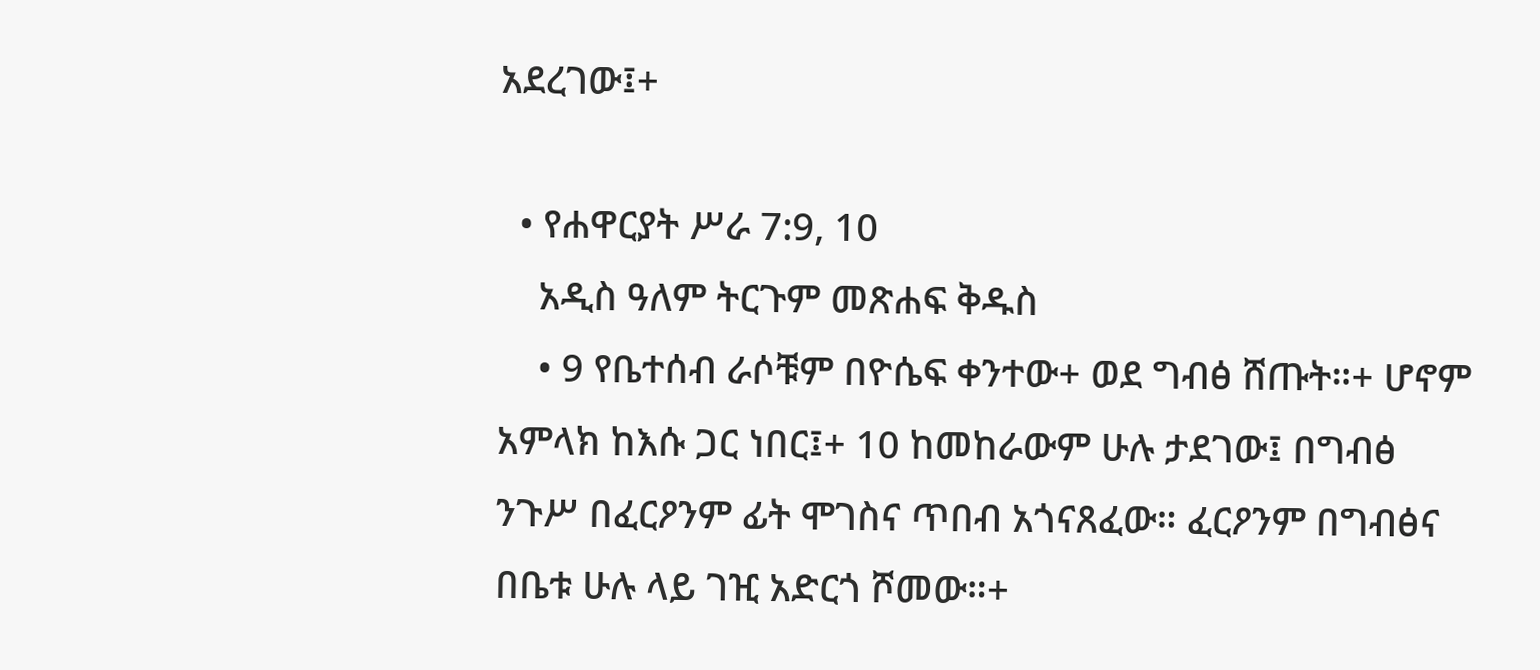አደረገው፤+

  • የሐዋርያት ሥራ 7:9, 10
    አዲስ ዓለም ትርጉም መጽሐፍ ቅዱስ
    • 9 የቤተሰብ ራሶቹም በዮሴፍ ቀንተው+ ወደ ግብፅ ሸጡት።+ ሆኖም አምላክ ከእሱ ጋር ነበር፤+ 10 ከመከራውም ሁሉ ታደገው፤ በግብፅ ንጉሥ በፈርዖንም ፊት ሞገስና ጥበብ አጎናጸፈው። ፈርዖንም በግብፅና በቤቱ ሁሉ ላይ ገዢ አድርጎ ሾመው።+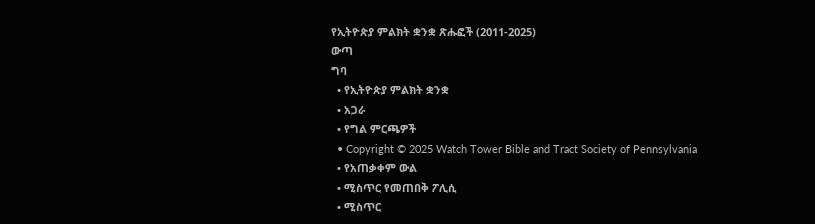የኢትዮጵያ ምልክት ቋንቋ ጽሑፎች (2011-2025)
ውጣ
ግባ
  • የኢትዮጵያ ምልክት ቋንቋ
  • አጋራ
  • የግል ምርጫዎች
  • Copyright © 2025 Watch Tower Bible and Tract Society of Pennsylvania
  • የአጠቃቀም ውል
  • ሚስጥር የመጠበቅ ፖሊሲ
  • ሚስጥር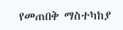የመጠበቅ ማስተካከያ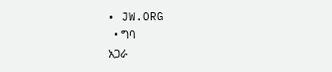• JW.ORG
  • ግባ
አጋራ